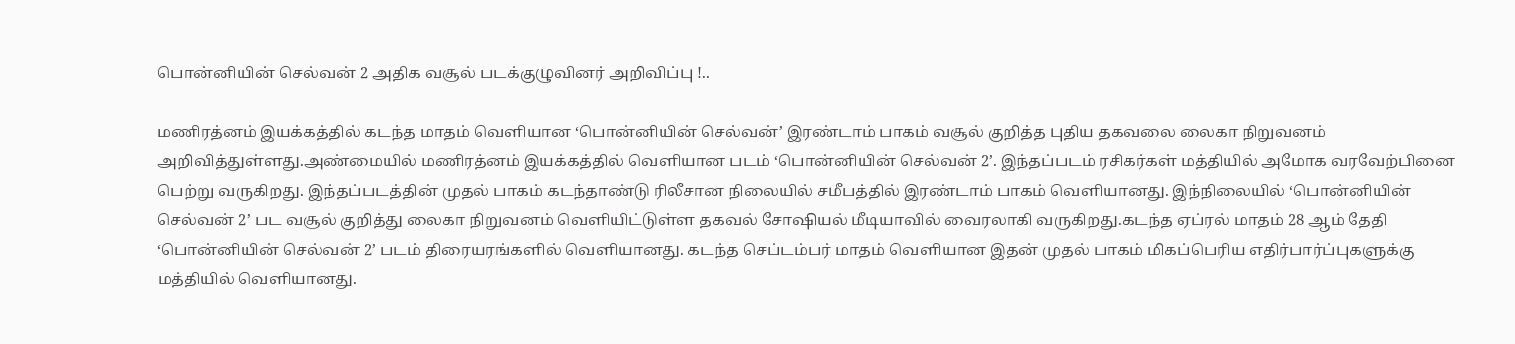பொன்னியின் செல்வன் 2 அதிக வசூல் படக்குழுவினர் அறிவிப்பு !..

மணிரத்னம் இயக்கத்தில் கடந்த மாதம் வெளியான ‘பொன்னியின் செல்வன்’ இரண்டாம் பாகம் வசூல் குறித்த புதிய தகவலை லைகா நிறுவனம் அறிவித்துள்ளது.அண்மையில் மணிரத்னம் இயக்கத்தில் வெளியான படம் ‘பொன்னியின் செல்வன் 2’. இந்தப்படம் ரசிகர்கள் மத்தியில் அமோக வரவேற்பினை பெற்று வருகிறது. இந்தப்படத்தின் முதல் பாகம் கடந்தாண்டு ரிலீசான நிலையில் சமீபத்தில் இரண்டாம் பாகம் வெளியானது. இந்நிலையில் ‘பொன்னியின் செல்வன் 2’ பட வசூல் குறித்து லைகா நிறுவனம் வெளியிட்டுள்ள தகவல் சோஷியல் மீடியாவில் வைரலாகி வருகிறது.கடந்த ஏப்ரல் மாதம் 28 ஆம் தேதி ‘பொன்னியின் செல்வன் 2’ படம் திரையரங்களில் வெளியானது. கடந்த செப்டம்பர் மாதம் வெளியான இதன் முதல் பாகம் மிகப்பெரிய எதிர்பார்ப்புகளுக்கு மத்தியில் வெளியானது.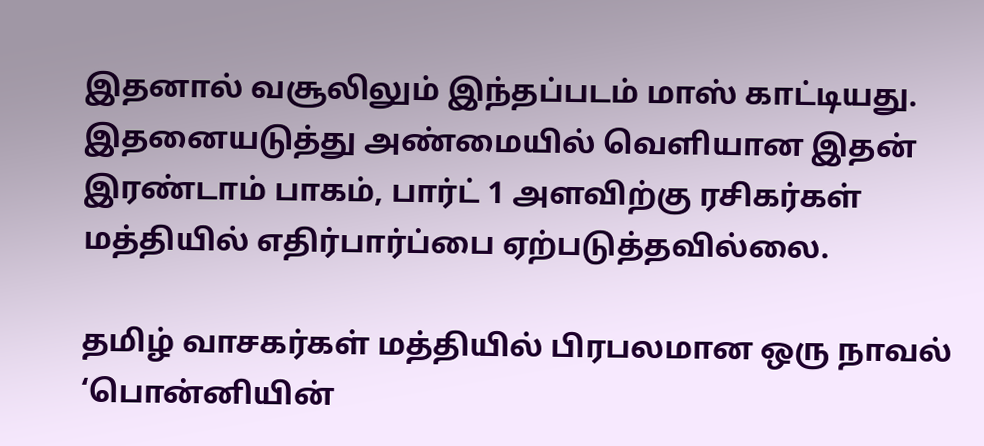இதனால் வசூலிலும் இந்தப்படம் மாஸ் காட்டியது. இதனையடுத்து அண்மையில் வெளியான இதன் இரண்டாம் பாகம், பார்ட் 1 அளவிற்கு ரசிகர்கள் மத்தியில் எதிர்பார்ப்பை ஏற்படுத்தவில்லை.

தமிழ் வாசகர்கள் மத்தியில் பிரபலமான ஒரு நாவல் ‘பொன்னியின்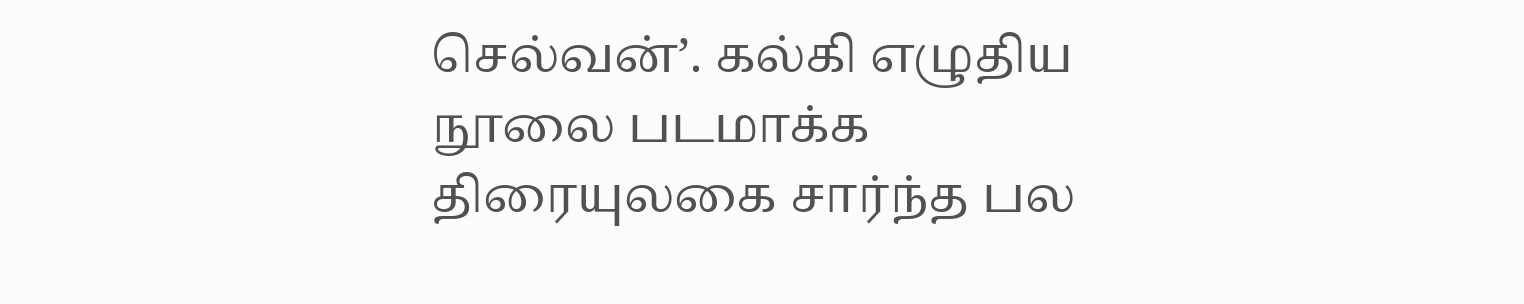செல்வன்’. கல்கி எழுதிய நூலை படமாக்க திரையுலகை சார்ந்த பல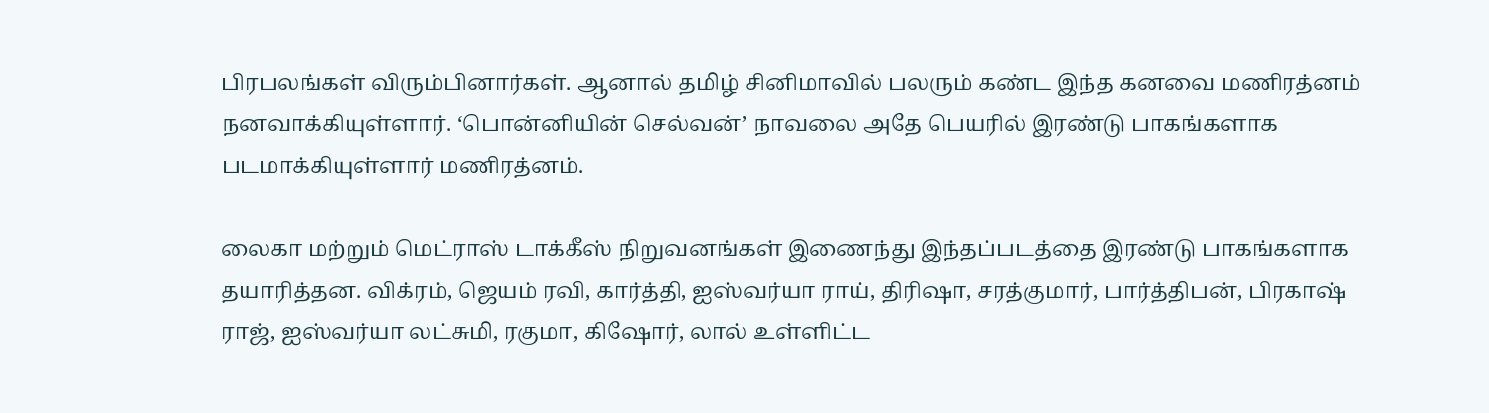பிரபலங்கள் விரும்பினார்கள். ஆனால் தமிழ் சினிமாவில் பலரும் கண்ட இந்த கனவை மணிரத்னம் நனவாக்கியுள்ளார். ‘பொன்னியின் செல்வன்’ நாவலை அதே பெயரில் இரண்டு பாகங்களாக படமாக்கியுள்ளார் மணிரத்னம்.

லைகா மற்றும் மெட்ராஸ் டாக்கீஸ் நிறுவனங்கள் இணைந்து இந்தப்படத்தை இரண்டு பாகங்களாக தயாரித்தன. விக்ரம், ஜெயம் ரவி, கார்த்தி, ஐஸ்வர்யா ராய், திரிஷா, சரத்குமார், பார்த்திபன், பிரகாஷ் ராஜ், ஐஸ்வர்யா லட்சுமி, ரகுமா, கிஷோர், லால் உள்ளிட்ட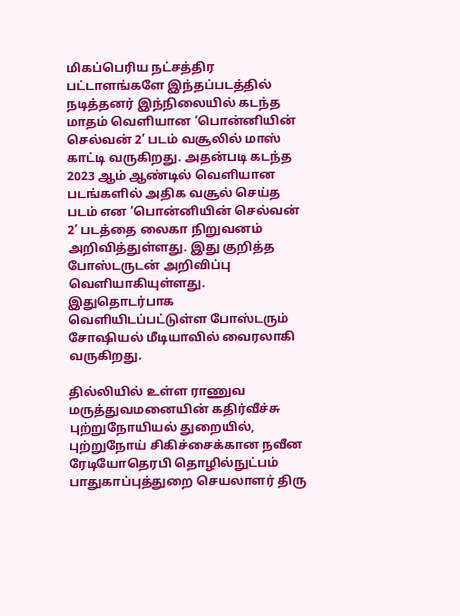மிகப்பெரிய நட்சத்திர பட்டாளங்களே இந்தப்படத்தில் நடித்தனர் இந்நிலையில் கடந்த மாதம் வெளியான ‘பொன்னியின் செல்வன் 2’ படம் வசூலில் மாஸ் காட்டி வருகிறது. அதன்படி கடந்த 2023 ஆம் ஆண்டில் வெளியான படங்களில் அதிக வசூல் செய்த படம் என ‘பொன்னியின் செல்வன் 2’ படத்தை லைகா நிறுவனம் அறிவித்துள்ளது. இது குறித்த போஸ்டருடன் அறிவிப்பு வெளியாகியுள்ளது. இதுதொடர்பாக வெளியிடப்பட்டுள்ள போஸ்டரும் சோஷியல் மீடியாவில் வைரலாகி வருகிறது.

தில்லியில் உள்ள ராணுவ மருத்துவமனையின் கதிர்வீச்சு புற்றுநோயியல் துறையில், புற்றுநோய் சிகிச்சைக்கான நவீன ரேடியோதெரபி தொழில்நுட்பம் பாதுகாப்புத்துறை செயலாளர் திரு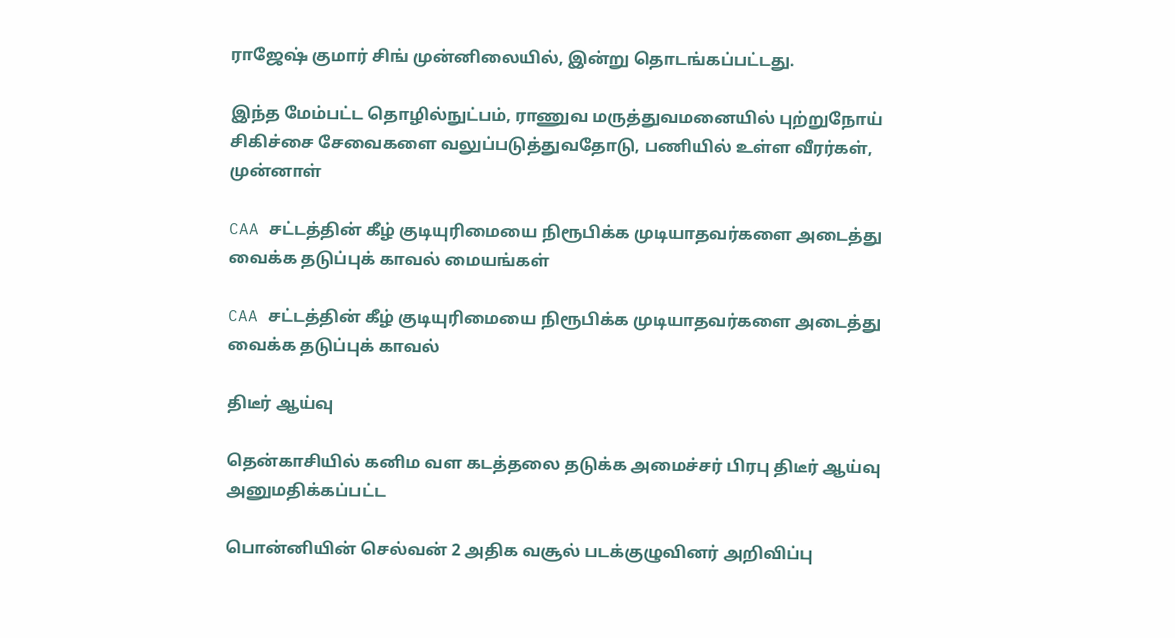ராஜேஷ் குமார் சிங் முன்னிலையில், இன்று தொடங்கப்பட்டது.

இந்த மேம்பட்ட தொழில்நுட்பம், ராணுவ மருத்துவமனையில் புற்றுநோய் சிகிச்சை சேவைகளை வலுப்படுத்துவதோடு, பணியில் உள்ள வீரர்கள், முன்னாள்

CAA சட்டத்தின் கீழ் குடியுரிமையை நிரூபிக்க முடியாதவர்களை அடைத்து வைக்க தடுப்புக் காவல் மையங்கள்

CAA சட்டத்தின் கீழ் குடியுரிமையை நிரூபிக்க முடியாதவர்களை அடைத்து வைக்க தடுப்புக் காவல்

திடீர் ஆய்வு

தென்காசியில் கனிம வள கடத்தலை தடுக்க அமைச்சர் பிரபு திடீர் ஆய்வு அனுமதிக்கப்பட்ட

பொன்னியின் செல்வன் 2 அதிக வசூல் படக்குழுவினர் அறிவிப்பு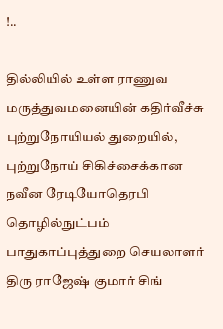!..

தில்லியில் உள்ள ராணுவ மருத்துவமனையின் கதிர்வீச்சு புற்றுநோயியல் துறையில், புற்றுநோய் சிகிச்சைக்கான நவீன ரேடியோதெரபி தொழில்நுட்பம் பாதுகாப்புத்துறை செயலாளர் திரு ராஜேஷ் குமார் சிங்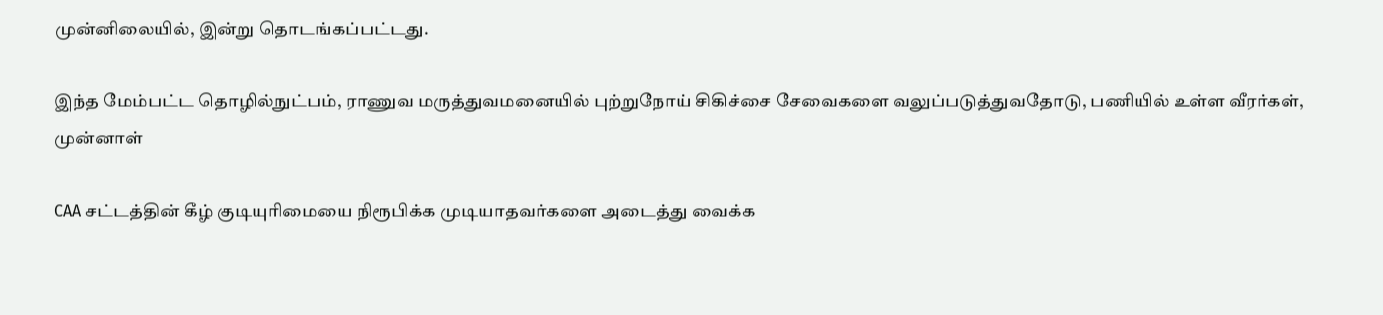முன்னிலையில், இன்று தொடங்கப்பட்டது.

இந்த மேம்பட்ட தொழில்நுட்பம், ராணுவ மருத்துவமனையில் புற்றுநோய் சிகிச்சை சேவைகளை வலுப்படுத்துவதோடு, பணியில் உள்ள வீரர்கள், முன்னாள்

CAA சட்டத்தின் கீழ் குடியுரிமையை நிரூபிக்க முடியாதவர்களை அடைத்து வைக்க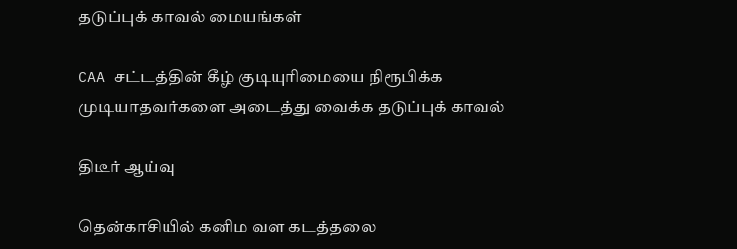தடுப்புக் காவல் மையங்கள்

CAA சட்டத்தின் கீழ் குடியுரிமையை நிரூபிக்க முடியாதவர்களை அடைத்து வைக்க தடுப்புக் காவல்

திடீர் ஆய்வு

தென்காசியில் கனிம வள கடத்தலை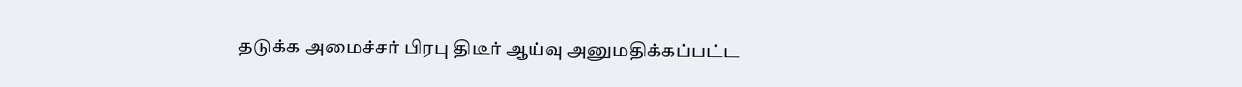தடுக்க அமைச்சர் பிரபு திடீர் ஆய்வு அனுமதிக்கப்பட்ட